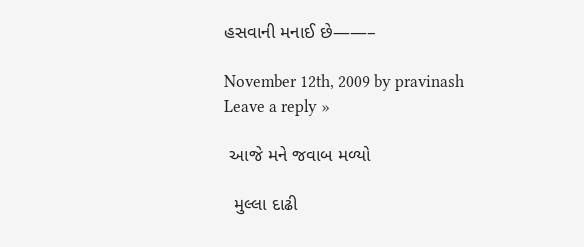હસવાની મનાઈ છે——–

November 12th, 2009 by pravinash Leave a reply »

 આજે મને જવાબ મળ્યો

  મુલ્લા દાઢી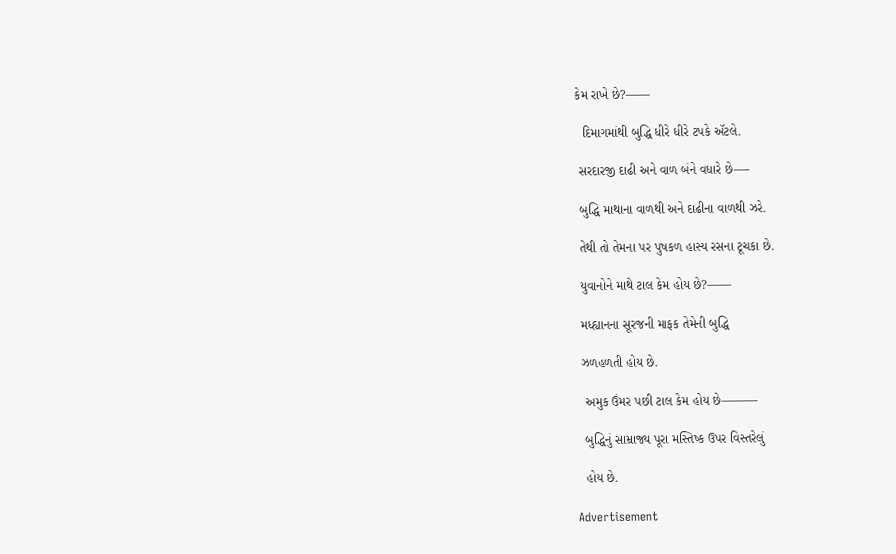કેમ રાખે છે?——

  દિમાગમાંથી બુદ્ધિ ધીરે ધીરે ટપકે ઍટલે.

 સરદારજી દાઢી અને વાળ બંને વધારે છે—-

 બુદ્ધિ માથાના વાળથી અને દાઢીના વાળથી ઝરે.

 તેથી તો તેમના પર પુષકળ હાસ્ય રસના ટૂચકા છે.

 યુવાનોને માથે ટાલ કેમ હોય છે?——

 મધ્હ્યાનના સૂરજની માફક તેમેની બુદ્ધિ

 ઝળહળતી હોય છે.

  અમુક ઉંમર પછી ટાલ કેમ હોય છે———

  બુદ્ધિનું સામ્રાજ્ય પૂરા મસ્તિષ્ક ઉપર વિસ્તરેલું

  હોય છે.

Advertisement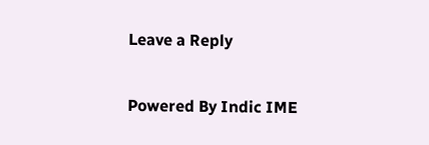Leave a Reply

Powered By Indic IME